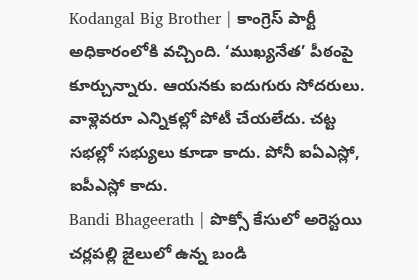Kodangal Big Brother | కాంగ్రెస్ పార్టీ అధికారంలోకి వచ్చింది. ‘ముఖ్యనేత’ పీఠంపై కూర్చున్నారు. ఆయనకు ఐదుగురు సోదరులు. వాళ్లెవరూ ఎన్నికల్లో పోటీ చేయలేదు. చట్ట సభల్లో సభ్యులు కూడా కాదు. పోనీ ఐఏఎస్లో, ఐపీఎస్లో కాదు.
Bandi Bhageerath | పొక్సో కేసులో అరెస్టయి చర్లపల్లి జైలులో ఉన్న బండి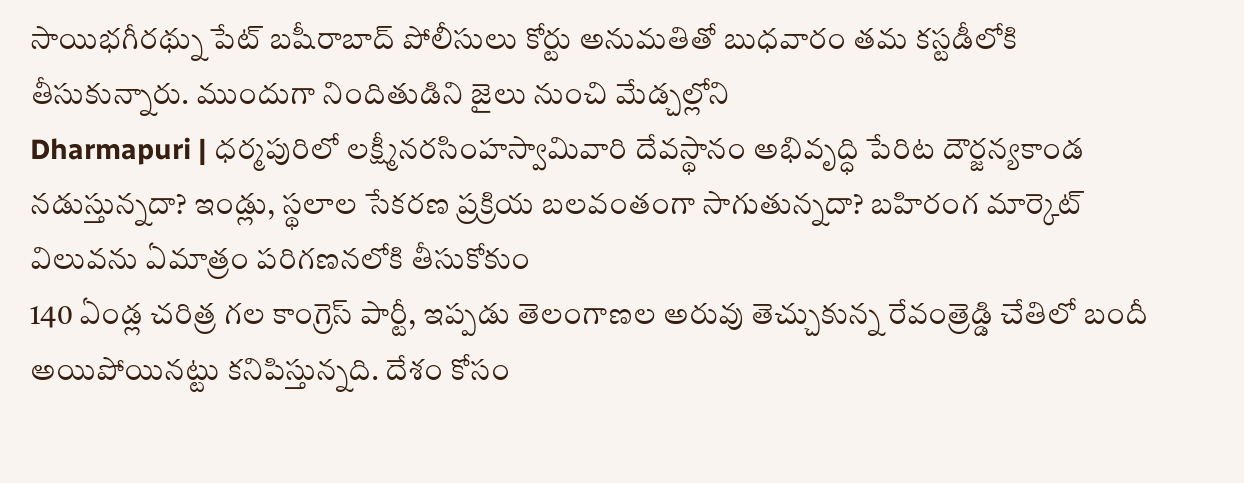సాయిభగీరథ్ను పేట్ బషీరాబాద్ పోలీసులు కోర్టు అనుమతితో బుధవారం తమ కస్టడీలోకి తీసుకున్నారు. ముందుగా నిందితుడిని జైలు నుంచి మేడ్చల్లోని
Dharmapuri | ధర్మపురిలో లక్ష్మీనరసింహస్వామివారి దేవస్థానం అభివృద్ధి పేరిట దౌర్జన్యకాండ నడుస్తున్నదా? ఇండ్లు, స్థలాల సేకరణ ప్రక్రియ బలవంతంగా సాగుతున్నదా? బహిరంగ మార్కెట్ విలువను ఏమాత్రం పరిగణనలోకి తీసుకోకుం
140 ఏండ్ల చరిత్ర గల కాంగ్రెస్ పార్టీ, ఇప్పడు తెలంగాణల అరువు తెచ్చుకున్న రేవంత్రెడ్డి చేతిలో బందీ అయిపోయినట్టు కనిపిస్తున్నది. దేశం కోసం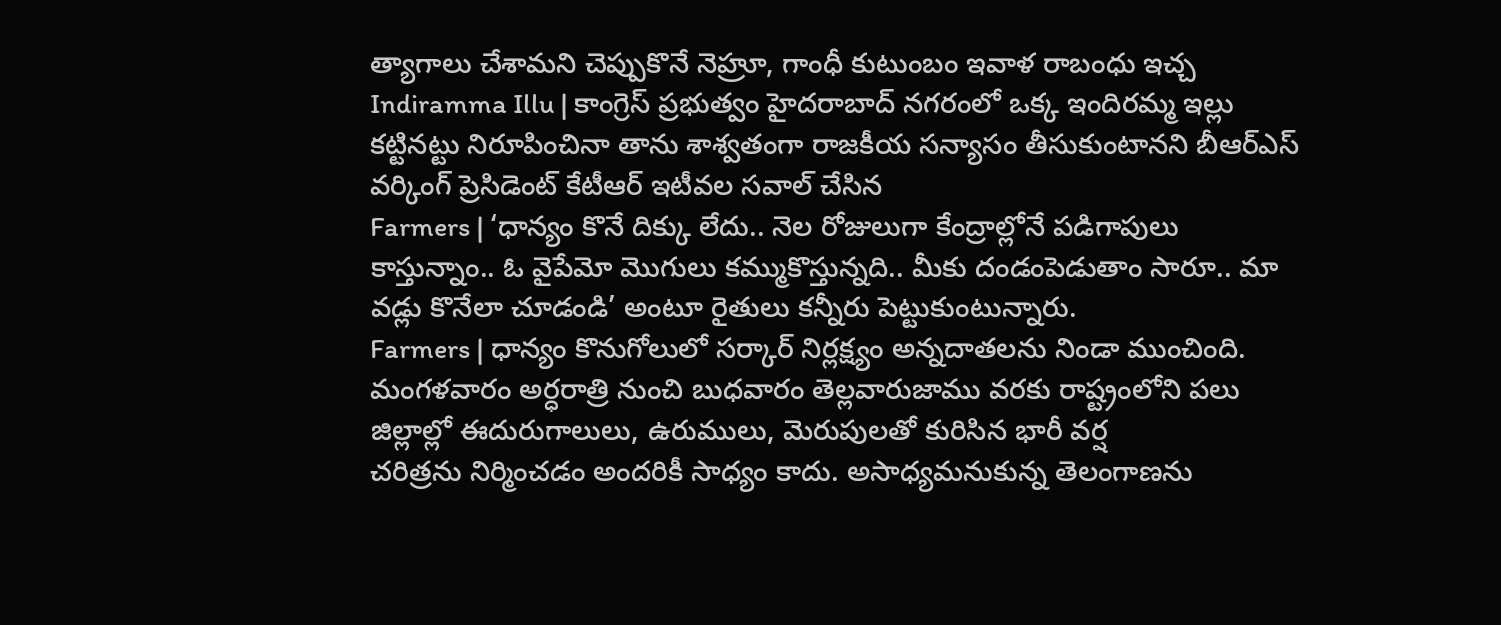త్యాగాలు చేశామని చెప్పుకొనే నెహ్రూ, గాంధీ కుటుంబం ఇవాళ రాబంధు ఇచ్చ
Indiramma Illu | కాంగ్రెస్ ప్రభుత్వం హైదరాబాద్ నగరంలో ఒక్క ఇందిరమ్మ ఇల్లు కట్టినట్టు నిరూపించినా తాను శాశ్వతంగా రాజకీయ సన్యాసం తీసుకుంటానని బీఆర్ఎస్ వర్కింగ్ ప్రెసిడెంట్ కేటీఆర్ ఇటీవల సవాల్ చేసిన
Farmers | ‘ధాన్యం కొనే దిక్కు లేదు.. నెల రోజులుగా కేంద్రాల్లోనే పడిగాపులు కాస్తున్నాం.. ఓ వైపేమో మొగులు కమ్ముకొస్తున్నది.. మీకు దండంపెడుతాం సారూ.. మా వడ్లు కొనేలా చూడండి’ అంటూ రైతులు కన్నీరు పెట్టుకుంటున్నారు.
Farmers | ధాన్యం కొనుగోలులో సర్కార్ నిర్లక్ష్యం అన్నదాతలను నిండా ముంచింది. మంగళవారం అర్ధరాత్రి నుంచి బుధవారం తెల్లవారుజాము వరకు రాష్ట్రంలోని పలు జిల్లాల్లో ఈదురుగాలులు, ఉరుములు, మెరుపులతో కురిసిన భారీ వర్ష
చరిత్రను నిర్మించడం అందరికీ సాధ్యం కాదు. అసాధ్యమనుకున్న తెలంగాణను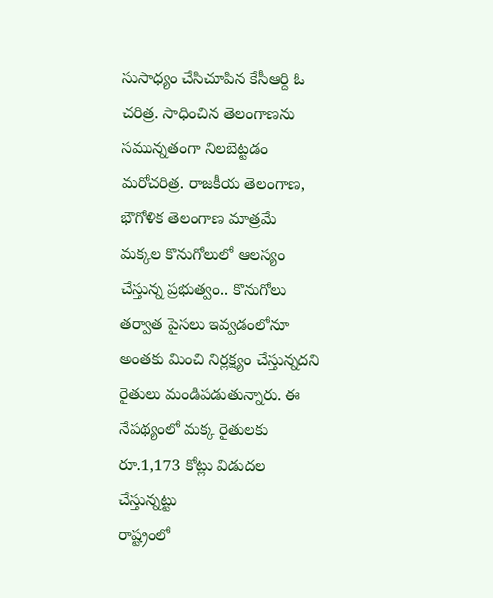సుసాధ్యం చేసిచూపిన కేసీఆర్ది ఓ చరిత్ర. సాధించిన తెలంగాణను సమున్నతంగా నిలబెట్టడం మరోచరిత్ర. రాజకీయ తెలంగాణ, భౌగోళిక తెలంగాణ మాత్రమే
మక్కల కొనుగోలులో ఆలస్యం చేస్తున్న ప్రభుత్వం.. కొనుగోలు తర్వాత పైసలు ఇవ్వడంలోనూ అంతకు మించి నిర్లక్ష్యం చేస్తున్నదని రైతులు మండిపడుతున్నారు. ఈ నేపథ్యంలో మక్క రైతులకు రూ.1,173 కోట్లు విడుదల చేస్తున్నట్టు
రాష్ట్రంలో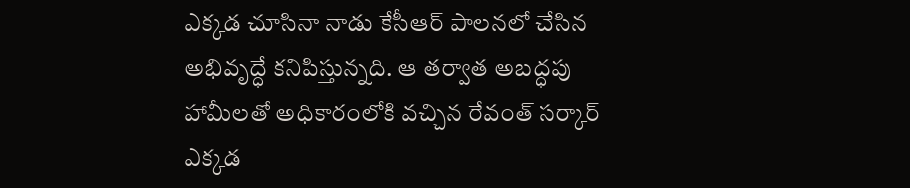ఎక్కడ చూసినా నాడు కేసీఆర్ పాలనలో చేసిన అభివృద్ధే కనిపిస్తున్నది. ఆ తర్వాత అబద్ధపు హామీలతో అధికారంలోకి వచ్చిన రేవంత్ సర్కార్ ఎక్కడ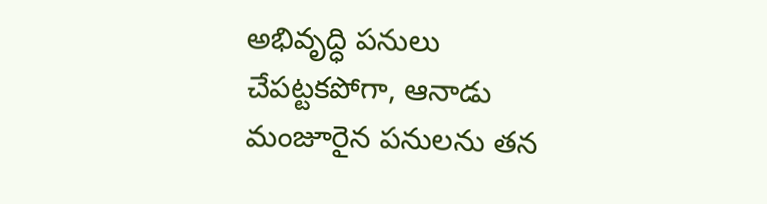అభివృద్ధి పనులు చేపట్టకపోగా, ఆనాడు మంజూరైన పనులను తన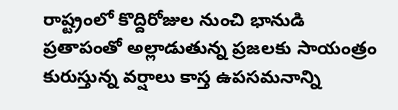రాష్ట్రంలో కొద్దిరోజుల నుంచి భానుడి ప్రతాపంతో అల్లాడుతున్న ప్రజలకు సాయంత్రం కురుస్తున్న వర్షాలు కాస్త ఉపసమనాన్ని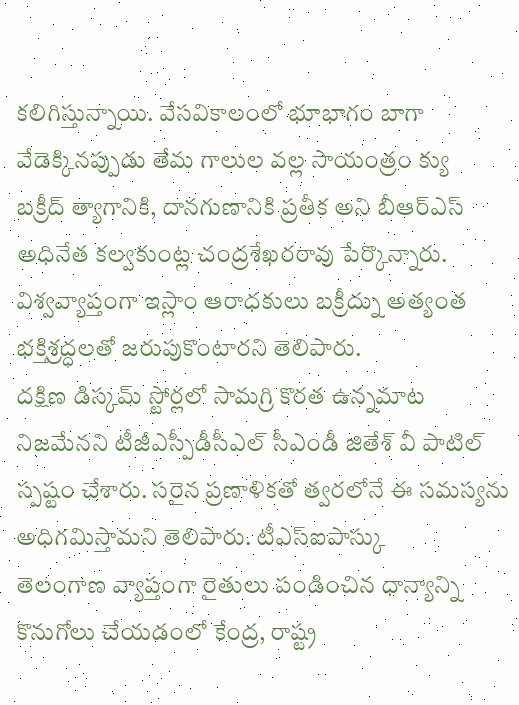కలిగిస్తున్నాయి. వేసవికాలంలో భూభాగం బాగా వేడెక్కినప్పుడు తేమ గాలుల వల్ల సాయంత్రం క్యు
బక్రీద్ త్యాగానికి, దానగుణానికి ప్రతీక అని బీఆర్ఎస్ అధినేత కల్వకుంట్ల చంద్రశేఖరరావు పేర్కొన్నారు. విశ్వవ్యాప్తంగా ఇస్లాం ఆరాధకులు బక్రీద్ను అత్యంత భక్తిశ్రద్ధలతో జరుపుకొంటారని తెలిపారు.
దక్షిణ డిస్కమ్ స్టోర్లలో సామగ్రి కొరత ఉన్నమాట నిజమేనని టీజీఎస్పీడీసీఎల్ సీఎండీ జితేశ్ వీ పాటిల్ స్పష్టం చేశారు. సరైన ప్రణాళికతో త్వరలోనే ఈ సమస్యను అధిగమిస్తామని తెలిపారు. టీఎస్ఐపాస్కు
తెలంగాణ వ్యాప్తంగా రైతులు పండించిన ధాన్యాన్ని కొనుగోలు చేయడంలో కేంద్ర, రాష్ట్ర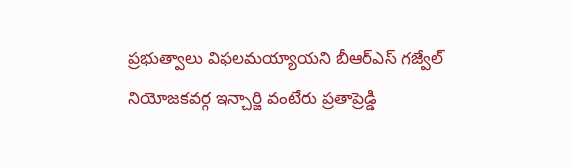ప్రభుత్వాలు విఫలమయ్యాయని బీఆర్ఎస్ గజ్వేల్ నియోజకవర్గ ఇన్చార్జి వంటేరు ప్రతాప్రెడ్డి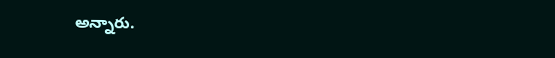అన్నారు.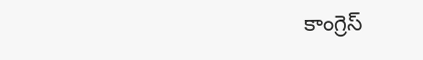కాంగ్రెస్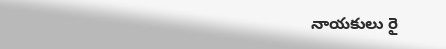నాయకులు రై